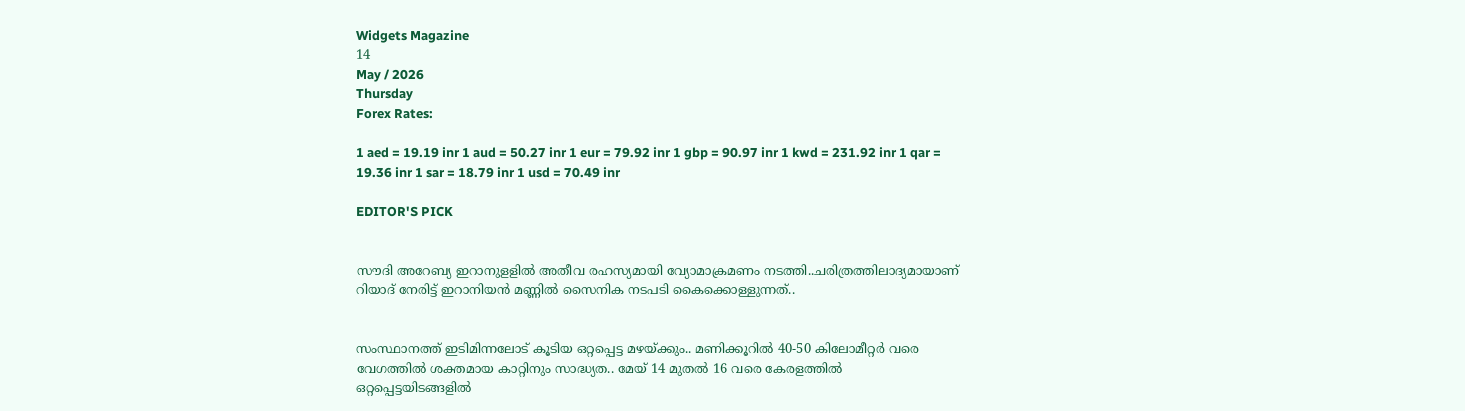Widgets Magazine
14
May / 2026
Thursday
Forex Rates:

1 aed = 19.19 inr 1 aud = 50.27 inr 1 eur = 79.92 inr 1 gbp = 90.97 inr 1 kwd = 231.92 inr 1 qar = 19.36 inr 1 sar = 18.79 inr 1 usd = 70.49 inr

EDITOR'S PICK


സൗദി അറേബ്യ ഇറാനുളളിൽ അതീവ രഹസ്യമായി വ്യോമാക്രമണം നടത്തി..ചരിത്രത്തിലാദ്യമായാണ് റിയാദ് നേരിട്ട് ഇറാനിയൻ മണ്ണിൽ സൈനിക നടപടി കൈക്കൊള്ളുന്നത്..


സംസ്ഥാനത്ത് ഇടിമിന്നലോട് കൂടിയ ഒറ്റപ്പെട്ട മഴയ്ക്കും.. മണിക്കൂറിൽ 40-50 കിലോമീറ്റർ വരെ വേഗത്തിൽ ശക്തമായ കാറ്റിനും സാദ്ധ്യത.. മേയ് 14 മുതൽ 16 വരെ കേരളത്തിൽ ഒറ്റപ്പെട്ടയിടങ്ങളിൽ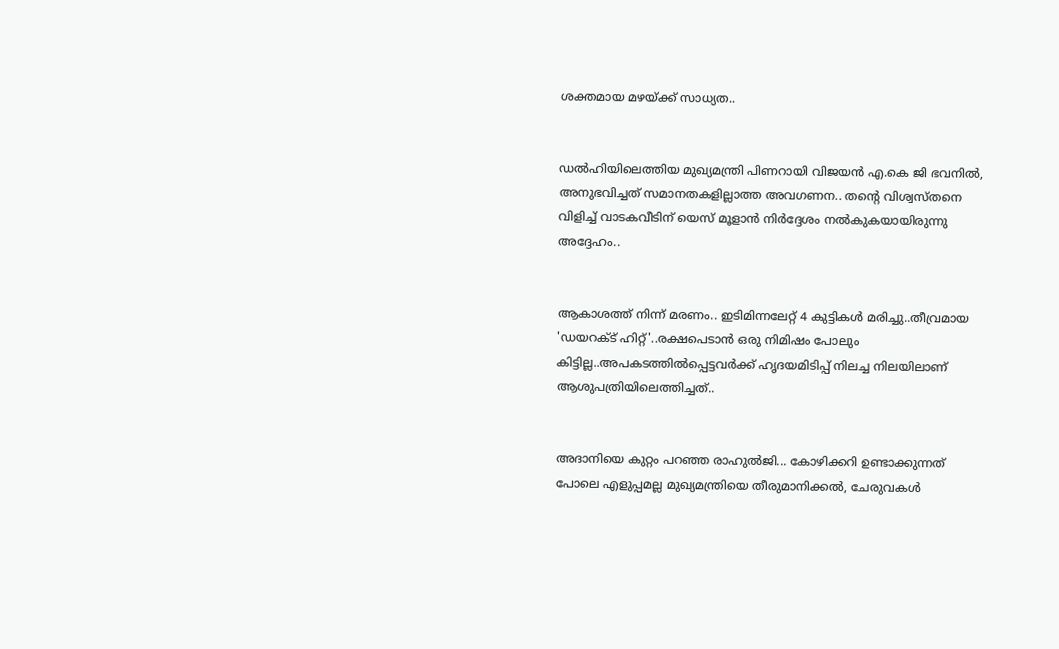ശക്തമായ മഴയ്ക്ക് സാധ്യത..


ഡൽഹിയിലെത്തിയ മുഖ്യമന്ത്രി പിണറായി വിജയൻ എ.കെ ജി ഭവനിൽ, അനുഭവിച്ചത് സമാനതകളില്ലാത്ത അവഗണന.. തന്റെ വിശ്വസ്തനെ വിളിച്ച് വാടകവീടിന് യെസ് മൂളാൻ നിർദ്ദേശം നൽകുകയായിരുന്നു അദ്ദേഹം..


ആകാശത്ത് നിന്ന് മരണം.. ഇടിമിന്നലേറ്റ് 4 കുട്ടികൾ മരിച്ചു..തീവ്രമായ 'ഡയറക്ട് ഹിറ്റ്'..രക്ഷപെടാൻ ഒരു നിമിഷം പോലും കിട്ടില്ല..അപകടത്തില്‍പ്പെട്ടവര്‍ക്ക് ഹൃദയമിടിപ്പ് നിലച്ച നിലയിലാണ് ആശുപത്രിയിലെത്തിച്ചത്..


അദാനിയെ കുറ്റം പറഞ്ഞ രാഹുൽജി... കോഴിക്കറി ഉണ്ടാക്കുന്നത് പോലെ എളുപ്പമല്ല മുഖ്യമന്ത്രിയെ തീരുമാനിക്കൽ, ചേരുവകൾ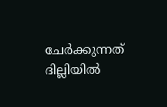ചേർക്കുന്നത് ദില്ലിയിൽ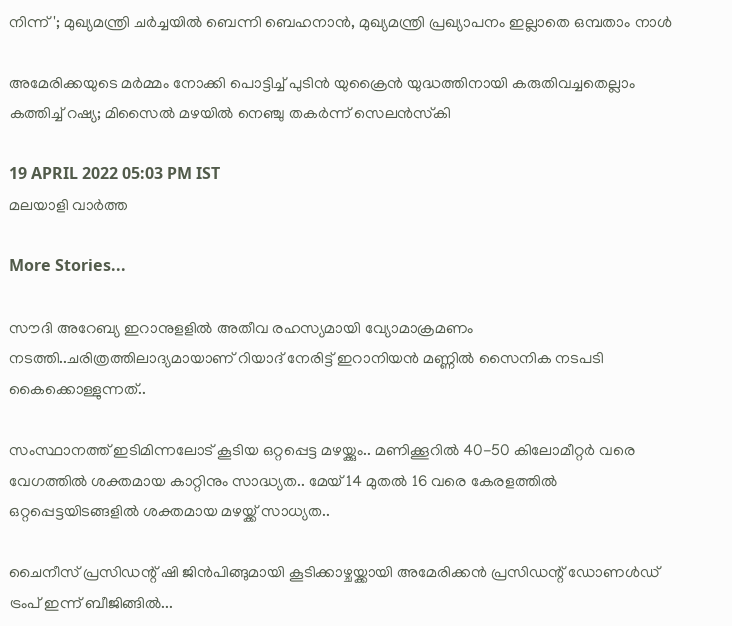നിന്ന്'; മുഖ്യമന്ത്രി ചർച്ചയിൽ ബെന്നി ബെഹനാൻ, മുഖ്യമന്ത്രി പ്രഖ്യാപനം ഇല്ലാതെ ഒമ്പതാം നാൾ

അമേരിക്കയുടെ മര്‍മ്മം നോക്കി പൊട്ടിച്ച് പുടിന്‍ യുക്രൈന്‍ യുദ്ധത്തിനായി കരുതിവച്ചതെല്ലാം കത്തിച്ച് റഷ്യ; മിസൈല്‍ മഴയില്‍ നെഞ്ചു തകര്‍ന്ന് സെലന്‍സ്‌കി

19 APRIL 2022 05:03 PM IST
മലയാളി വാര്‍ത്ത

More Stories...

സൗദി അറേബ്യ ഇറാനുളളിൽ അതീവ രഹസ്യമായി വ്യോമാക്രമണം നടത്തി..ചരിത്രത്തിലാദ്യമായാണ് റിയാദ് നേരിട്ട് ഇറാനിയൻ മണ്ണിൽ സൈനിക നടപടി കൈക്കൊള്ളുന്നത്..

സംസ്ഥാനത്ത് ഇടിമിന്നലോട് കൂടിയ ഒറ്റപ്പെട്ട മഴയ്ക്കും.. മണിക്കൂറിൽ 40-50 കിലോമീറ്റർ വരെ വേഗത്തിൽ ശക്തമായ കാറ്റിനും സാദ്ധ്യത.. മേയ് 14 മുതൽ 16 വരെ കേരളത്തിൽ ഒറ്റപ്പെട്ടയിടങ്ങളിൽ ശക്തമായ മഴയ്ക്ക് സാധ്യത..

ചൈനീസ് പ്രസിഡന്റ് ഷി ജിൻപിങ്ങുമായി കൂടിക്കാഴ്ചയ്ക്കായി അമേരിക്കൻ പ്രസിഡന്റ് ഡോണൾഡ് ട്രംപ്‌ ഇന്ന് ബീജിങ്ങിൽ...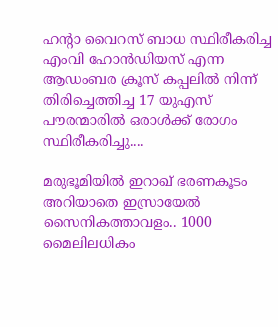ഹന്റാ വൈറസ് ബാധ സ്ഥിരീകരിച്ച എംവി ഹോൻഡിയസ് എന്ന ആഡംബര ക്രൂസ് കപ്പലിൽ നിന്ന് തിരിച്ചെത്തിച്ച 17 യുഎസ് പൗരന്മാരിൽ ഒരാൾക്ക് രോഗം സ്ഥിരീകരിച്ചു....

മരുഭൂമിയില്‍ ഇറാഖ് ഭരണകൂടം അറിയാതെ ഇസ്രായേല്‍ സൈനികത്താവളം.. 1000 മൈലിലധികം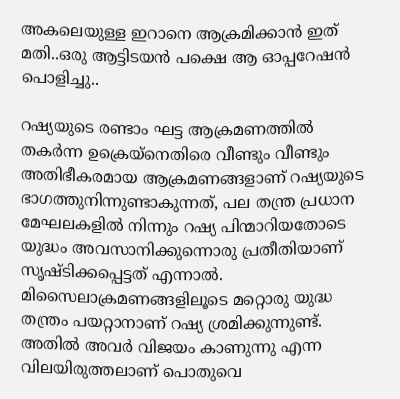അകലെയുള്ള ഇറാനെ ആക്രമിക്കാൻ ഇത് മതി..ഒരു ആട്ടിടയൻ പക്ഷെ ആ ഓപ്പറേഷൻ പൊളിച്ചു..

റഷ്യയുടെ രണ്ടാം ഘട്ട ആക്രമണത്തില്‍ തകര്‍ന്ന ഉക്രെയ്‌നെതിരെ വീണ്ടും വീണ്ടും അതിഭീകരമായ ആക്രമണങ്ങളാണ് റഷ്യയുടെ ഭാഗത്തുനിന്നുണ്ടാകുന്നത്, പല തന്ത്ര പ്രധാന മേഘലകളില്‍ നിന്നും റഷ്യ പിന്മാറിയതോടെ യുദ്ധം അവസാനിക്കുന്നൊരു പ്രതീതിയാണ് സൃഷ്ടിക്കപ്പെട്ടത് എന്നാല്‍. മിസൈലാക്രമണങ്ങളിലൂടെ മറ്റൊരു യുദ്ധ തന്ത്രം പയറ്റാനാണ് റഷ്യ ശ്രമിക്കുന്നുണ്ട്. അതില്‍ അവര്‍ വിജയം കാണുന്നു എന്ന വിലയിരുത്തലാണ് പൊതുവെ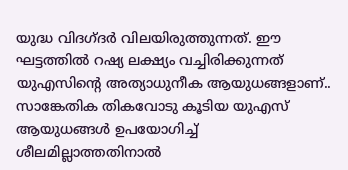യുദ്ധ വിദഗ്ദര്‍ വിലയിരുത്തുന്നത്. ഈ ഘട്ടത്തില്‍ റഷ്യ ലക്ഷ്യം വച്ചിരിക്കുന്നത് യുഎസിന്റെ അത്യാധുനീക ആയുധങ്ങളാണ്.. സാങ്കേതിക തികവോടു കൂടിയ യുഎസ് ആയുധങ്ങള്‍ ഉപയോഗിച്ച് ശീലമില്ലാത്തതിനാല്‍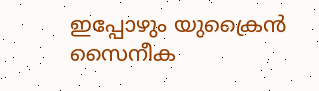ഇപ്പോഴും യുക്രൈന്‍ സൈനീക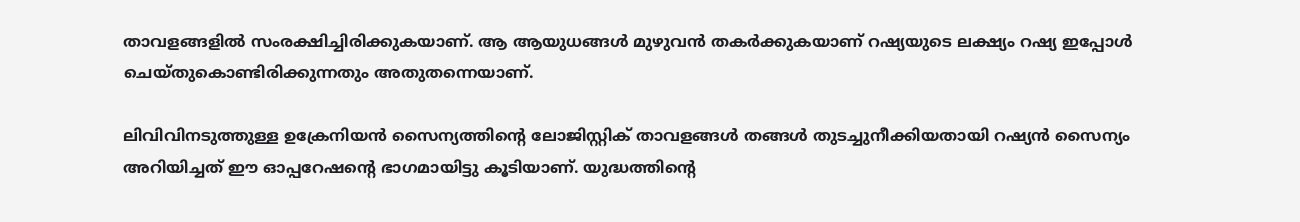താവളങ്ങളില്‍ സംരക്ഷിച്ചിരിക്കുകയാണ്. ആ ആയുധങ്ങള്‍ മുഴുവന്‍ തകര്‍ക്കുകയാണ് റഷ്യയുടെ ലക്ഷ്യം റഷ്യ ഇപ്പോള്‍ ചെയ്തുകൊണ്ടിരിക്കുന്നതും അതുതന്നെയാണ്.

ലിവിവിനടുത്തുള്ള ഉക്രേനിയന്‍ സൈന്യത്തിന്റെ ലോജിസ്റ്റിക് താവളങ്ങള്‍ തങ്ങള്‍ തുടച്ചുനീക്കിയതായി റഷ്യന്‍ സൈന്യം അറിയിച്ചത് ഈ ഓപ്പറേഷന്റെ ഭാഗമായിട്ടു കൂടിയാണ്. യുദ്ധത്തിന്റെ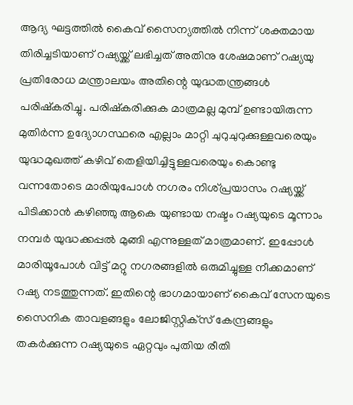ആദ്യ ഘട്ടത്തില്‍ കൈവ് സൈന്യത്തില്‍ നിന്ന് ശക്തമായ തിരിച്ചടിയാണ് റഷ്യയ്ക്ക് ലഭിച്ചത് അതിനു ശേഷമാണ് റഷ്യയു പ്രതിരോധ മന്ത്രാലയം അതിന്റെ യുദ്ധതന്ത്രങ്ങള്‍ പരിഷ്‌കരിച്ചു. പരിഷ്‌കരിക്കുക മാത്രമല്ല മുമ്പ് ഉണ്ടായിരുന്ന മുതിര്‍ന്ന ഉദ്യോഗസ്ഥരെ എല്ലാം മാറ്റി ചുറുചുറുക്കുള്ളവരെയും യുദ്ധമുഖത്ത് കഴിവ് തെളിയിച്ചിട്ടുള്ളവരെയും കൊണ്ടു വന്നതോടെ മാരിയുപോള്‍ നഗരം നിശ്പ്രയാസം റഷ്യയ്ക്ക് പിടിക്കാന്‍ കഴിഞ്ഞു ആകെ യുണ്ടായ നഷ്ടം റഷ്യയുടെ മൂന്നാം നമ്പര്‍ യുദ്ധക്കപ്പല്‍ മുങ്ങി എന്നുള്ളത് മാത്രമാണ്. ഇപ്പോള്‍ മാരിയൂപോള്‍ വിട്ട് മറ്റു നഗരങ്ങളില്‍ ഒരുമിച്ചുള്ള നീക്കമാണ് റഷ്യ നടത്തുന്നത്. ഇതിന്റെ ഭാഗമായാണ് കൈവ് സേനയുടെ സൈനിക താവളങ്ങളും ലോജിസ്റ്റിക്‌സ് കേന്ദ്രങ്ങളും തകര്‍ക്കുന്ന റഷ്യയുടെ ഏറ്റവും പുതിയ രീതി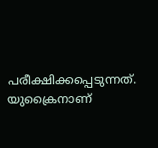പരീക്ഷിക്കപ്പെടുന്നത്. യുക്രൈനാണ്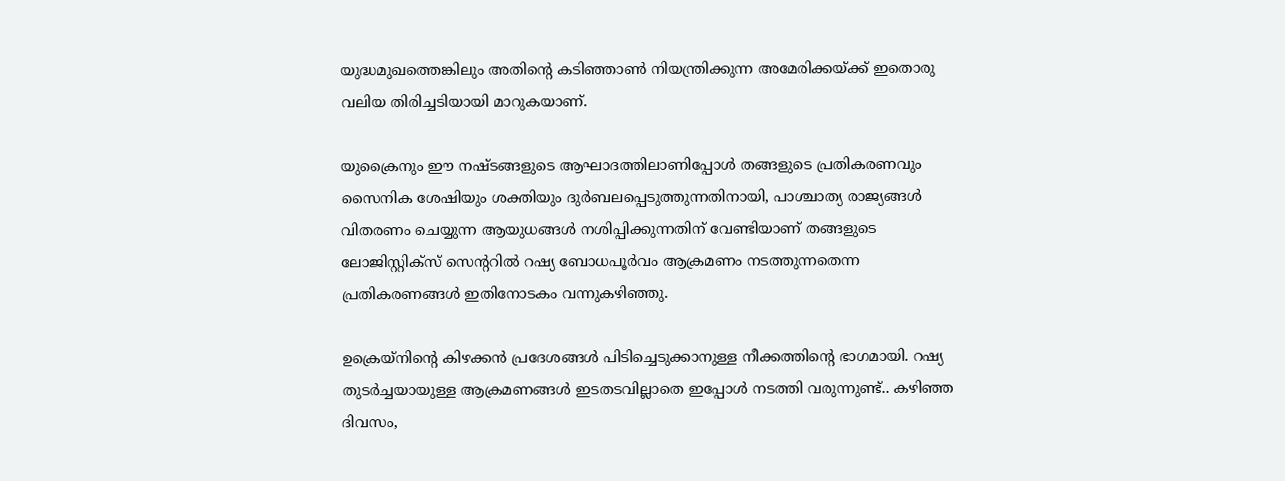യുദ്ധമുഖത്തെങ്കിലും അതിന്റെ കടിഞ്ഞാണ്‍ നിയന്ത്രിക്കുന്ന അമേരിക്കയ്ക്ക് ഇതൊരു വലിയ തിരിച്ചടിയായി മാറുകയാണ്.

യുക്രൈനും ഈ നഷ്ടങ്ങളുടെ ആഘാദത്തിലാണിപ്പോള്‍ തങ്ങളുടെ പ്രതികരണവും സൈനിക ശേഷിയും ശക്തിയും ദുര്‍ബലപ്പെടുത്തുന്നതിനായി, പാശ്ചാത്യ രാജ്യങ്ങള്‍ വിതരണം ചെയ്യുന്ന ആയുധങ്ങള്‍ നശിപ്പിക്കുന്നതിന് വേണ്ടിയാണ് തങ്ങളുടെ ലോജിസ്റ്റിക്‌സ് സെന്ററില്‍ റഷ്യ ബോധപൂര്‍വം ആക്രമണം നടത്തുന്നതെന്ന പ്രതികരണങ്ങള്‍ ഇതിനോടകം വന്നുകഴിഞ്ഞു.

ഉക്രെയ്‌നിന്റെ കിഴക്കന്‍ പ്രദേശങ്ങള്‍ പിടിച്ചെടുക്കാനുള്ള നീക്കത്തിന്റെ ഭാഗമായി. റഷ്യ തുടര്‍ച്ചയായുള്ള ആക്രമണങ്ങള്‍ ഇടതടവില്ലാതെ ഇപ്പോള്‍ നടത്തി വരുന്നുണ്ട്.. കഴിഞ്ഞ ദിവസം,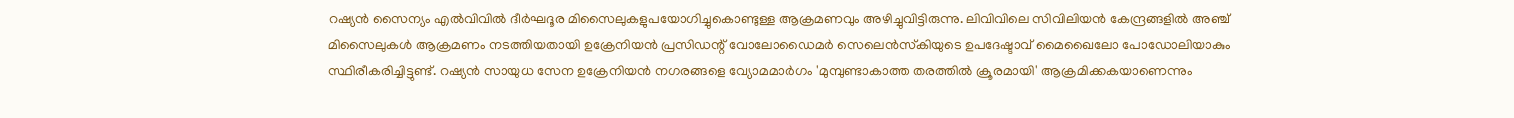റഷ്യന്‍ സൈന്യം എല്‍വിവില്‍ ദീര്‍ഘദൂര മിസൈലുകളുപയോഗിച്ചുകൊണ്ടുള്ള ആക്രമണവും അഴിച്ചുവിട്ടിരുന്നു. ലിവിവിലെ സിവിലിയന്‍ കേന്ദ്രങ്ങളില്‍ അഞ്ച് മിസൈലുകള്‍ ആക്രമണം നടത്തിയതായി ഉക്രേനിയന്‍ പ്രസിഡന്റ് വോലോഡൈമര്‍ സെലെന്‍സ്‌കിയുടെ ഉപദേഷ്ടാവ് മൈഖൈലോ പോഡോലിയാകും സ്ഥിരീകരിച്ചിട്ടുണ്ട്. റഷ്യന്‍ സായുധ സേന ഉക്രേനിയന്‍ നഗരങ്ങളെ വ്യോമമാര്‍ഗം 'മുമ്പുണ്ടാകാത്ത തരത്തില്‍ ക്രൂരമായി' ആക്രമിക്കകയാണെന്നും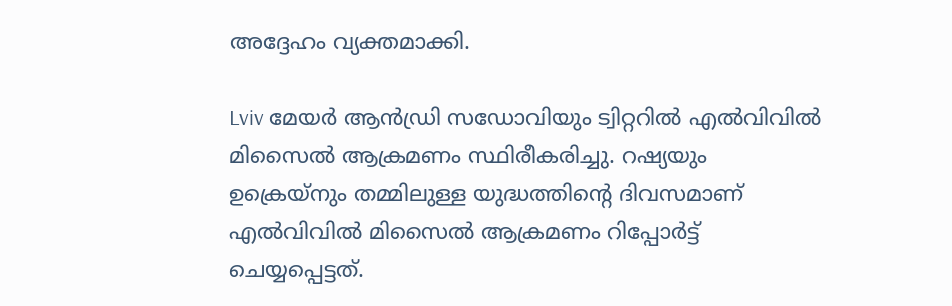അദ്ദേഹം വ്യക്തമാക്കി.

Lviv മേയര്‍ ആന്‍ഡ്രി സഡോവിയും ട്വിറ്ററില്‍ എല്‍വിവില്‍ മിസൈല്‍ ആക്രമണം സ്ഥിരീകരിച്ചു. റഷ്യയും ഉക്രെയ്‌നും തമ്മിലുള്ള യുദ്ധത്തിന്റെ ദിവസമാണ് എല്‍വിവില്‍ മിസൈല്‍ ആക്രമണം റിപ്പോര്‍ട്ട് ചെയ്യപ്പെട്ടത്.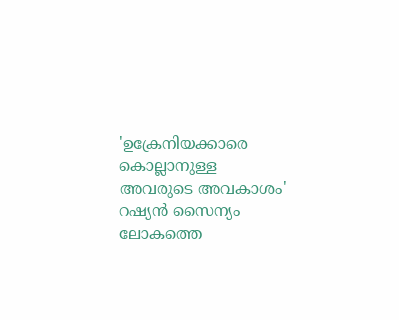'ഉക്രേനിയക്കാരെ കൊല്ലാനുള്ള അവരുടെ അവകാശം' റഷ്യന്‍ സൈന്യം ലോകത്തെ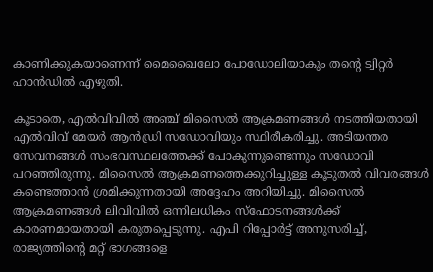കാണിക്കുകയാണെന്ന് മൈഖൈലോ പോഡോലിയാകും തന്റെ ട്വിറ്റര്‍ ഹാന്‍ഡില്‍ എഴുതി.

കൂടാതെ, എല്‍വിവില്‍ അഞ്ച് മിസൈല്‍ ആക്രമണങ്ങള്‍ നടത്തിയതായി എല്‍വിവ് മേയര്‍ ആന്‍ഡ്രി സഡോവിയും സ്ഥിരീകരിച്ചു. അടിയന്തര സേവനങ്ങള്‍ സംഭവസ്ഥലത്തേക്ക് പോകുന്നുണ്ടെന്നും സഡോവി പറഞ്ഞിരുന്നു. മിസൈല്‍ ആക്രമണത്തെക്കുറിച്ചുള്ള കൂടുതല്‍ വിവരങ്ങള്‍ കണ്ടെത്താന്‍ ശ്രമിക്കുന്നതായി അദ്ദേഹം അറിയിച്ചു. മിസൈല്‍ ആക്രമണങ്ങള്‍ ലിവിവില്‍ ഒന്നിലധികം സ്‌ഫോടനങ്ങള്‍ക്ക് കാരണമായതായി കരുതപ്പെടുന്നു. എപി റിപ്പോര്‍ട്ട് അനുസരിച്ച്, രാജ്യത്തിന്റെ മറ്റ് ഭാഗങ്ങളെ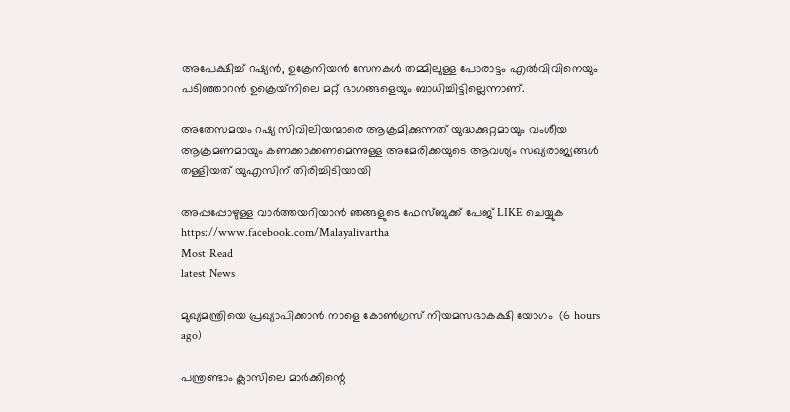അപേക്ഷിച്ച് റഷ്യന്‍, ഉക്രേനിയന്‍ സേനകള്‍ തമ്മിലുള്ള പോരാട്ടം എല്‍വിവിനെയും പടിഞ്ഞാറന്‍ ഉക്രെയ്‌നിലെ മറ്റ് ഭാഗങ്ങളെയും ബാധിച്ചിട്ടില്ലെന്നാണ്.

അതേസമയം റഷ്യ സിവിലിയന്മാരെ ആക്രമിക്കുന്നത് യുദ്ധക്കുറ്റമായും വംശീയ ആക്രമണമായും കണക്കാക്കണമെന്നുള്ള അമേരിക്കയുടെ ആവശ്യം സഖ്യരാജ്യങ്ങള്‍ തള്ളിയത് യുഎസിന് തിരിച്ചിടിയായി

അപ്പപ്പോഴുള്ള വാര്‍ത്തയറിയാന്‍ ഞങ്ങളുടെ ഫേസ്‌ബുക്ക്‌ പേജ് LIKE ചെയ്യുക
https://www.facebook.com/Malayalivartha
Most Read
latest News

മുഖ്യമന്ത്രിയെ പ്രഖ്യാപിക്കാന്‍ നാളെ കോണ്‍ഗ്രസ് നിയമസഭാകക്ഷി യോഗം  (6 hours ago)

പന്ത്രണ്ടാം ക്ലാസിലെ മാര്‍ക്കിന്റെ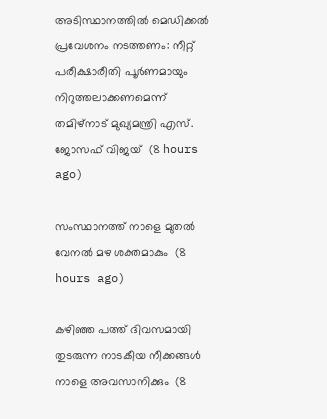അടിസ്ഥാനത്തില്‍ മെഡിക്കല്‍ പ്രവേശനം നടത്തണം: നീറ്റ് പരീക്ഷാരീതി പൂര്‍ണമായും നിറുത്തലാക്കണമെന്ന് തമിഴ്‌നാട് മുഖ്യമന്ത്രി എസ്. ജോസഫ് വിജയ്  (8 hours ago)

സംസ്ഥാനത്ത് നാളെ മുതൽ വേനൽ മഴ ശക്തമാകും  (8 hours ago)

കഴിഞ്ഞ പത്ത് ദിവസമായി തുടരുന്ന നാടകീയ നീക്കങ്ങള്‍ നാളെ അവസാനിക്കും  (8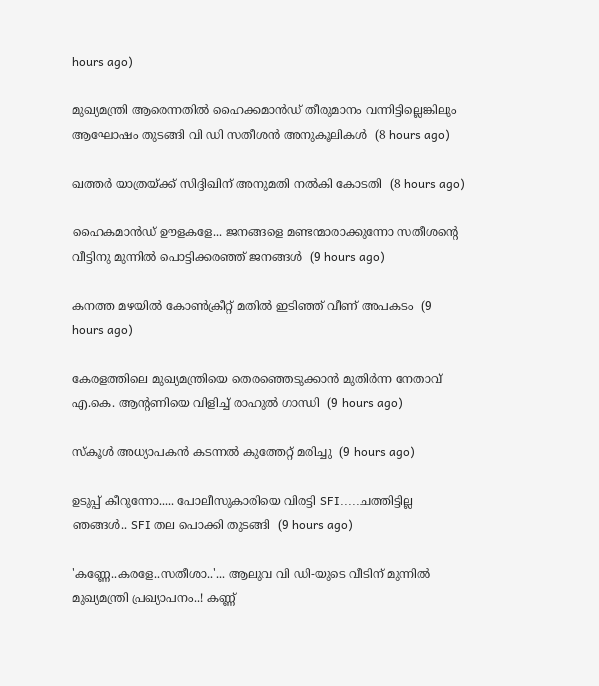hours ago)

മുഖ്യമന്ത്രി ആരെന്നതിൽ ഹൈക്കമാൻഡ് തീരുമാനം വന്നിട്ടില്ലെങ്കിലും ആഘോഷം തുടങ്ങി വി ഡി സതീശൻ അനുകൂലികൾ  (8 hours ago)

ഖത്തര്‍ യാത്രയ്ക്ക് സിദ്ദിഖിന് അനുമതി നല്‍കി കോടതി  (8 hours ago)

ഹൈകമാൻഡ്‌ ഊളകളേ... ജനങ്ങളെ മണ്ടന്മാരാക്കുന്നോ സതീശന്റെ വീട്ടിനു മുന്നിൽ പൊട്ടിക്കരഞ്ഞ് ജനങ്ങൾ  (9 hours ago)

കനത്ത മഴയില്‍ കോണ്‍ക്രീറ്റ് മതില്‍ ഇടിഞ്ഞ് വീണ് അപകടം  (9 hours ago)

കേരളത്തിലെ മുഖ്യമന്ത്രിയെ തെരഞ്ഞെടുക്കാൻ മുതിർന്ന നേതാവ് എ.കെ. ആന്റണിയെ വിളിച്ച് രാഹുൽ ഗാന്ധി  (9 hours ago)

സ്‌കൂള്‍ അധ്യാപകന്‍ കടന്നല്‍ കുത്തേറ്റ് മരിച്ചു  (9 hours ago)

ഉടുപ്പ് കീറുന്നോ..... പോലീസുകാരിയെ വിരട്ടി SFI.....ചത്തിട്ടില്ല ഞങ്ങൾ.. SFI തല പൊക്കി തുടങ്ങി  (9 hours ago)

'കണ്ണേ..കരളേ..സതീശാ..'... ആലുവ വി ഡി-യുടെ വീടിന് മുന്നിൽ മുഖ്യമന്ത്രി പ്രഖ്യാപനം..! കണ്ണ്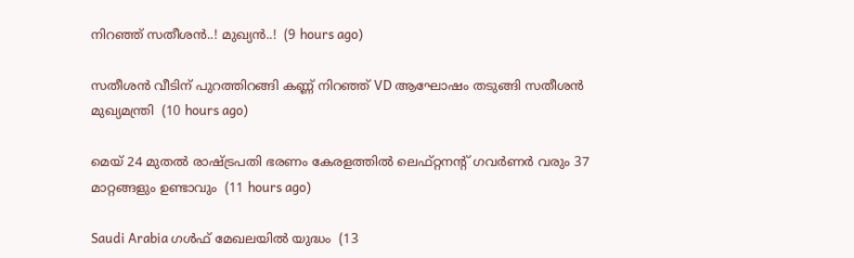നിറഞ്ഞ് സതീശൻ..! മുഖ്യൻ..!  (9 hours ago)

സതീശൻ വീടിന് പുറത്തിറങ്ങി കണ്ണ് നിറഞ്ഞ് VD ആഘോഷം തടുങ്ങി സതീശൻ മുഖ്യമന്ത്രി  (10 hours ago)

മെയ് 24 മുതൽ രാഷ്‌ട്രപതി ഭരണം കേരളത്തിൽ ലെഫ്റ്റനന്റ് ഗവർണർ വരും 37 മാറ്റങ്ങളും ഉണ്ടാവും  (11 hours ago)

Saudi Arabia ഗൾഫ് മേഖലയിൽ യുദ്ധം  (13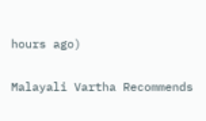hours ago)

Malayali Vartha Recommends